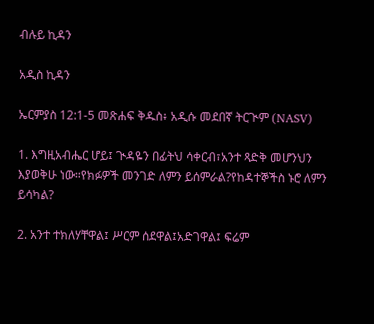ብሉይ ኪዳን

አዲስ ኪዳን

ኤርምያስ 12:1-5 መጽሐፍ ቅዱስ፥ አዲሱ መደበኛ ትርጒም (NASV)

1. እግዚአብሔር ሆይ፤ ጒዳዬን በፊትህ ሳቀርብ፣አንተ ጻድቅ መሆንህን እያወቅሁ ነው።የክፉዎች መንገድ ለምን ይሰምራል?የከዳተኞችስ ኑሮ ለምን ይሳካል?

2. አንተ ተክለሃቸዋል፤ ሥርም ሰደዋል፤አድገዋል፤ ፍሬም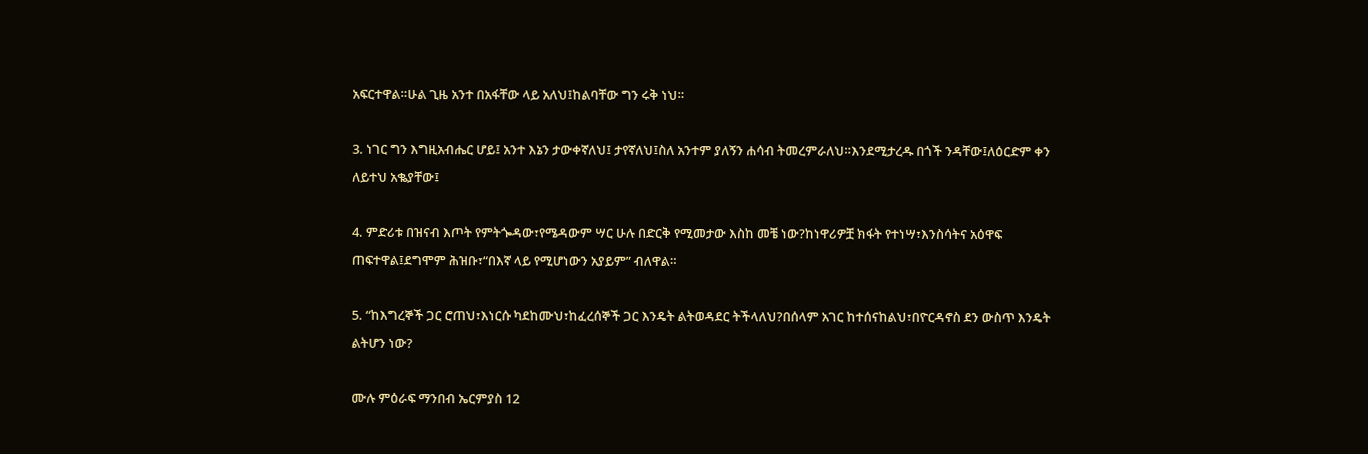አፍርተዋል።ሁል ጊዜ አንተ በአፋቸው ላይ አለህ፤ከልባቸው ግን ሩቅ ነህ።

3. ነገር ግን እግዚአብሔር ሆይ፤ አንተ እኔን ታውቀኛለህ፤ ታየኛለህ፤ስለ አንተም ያለኝን ሐሳብ ትመረምራለህ።እንደሚታረዱ በጎች ንዳቸው፤ለዕርድም ቀን ለይተህ አቈያቸው፤

4. ምድሪቱ በዝናብ እጦት የምትጐዳው፣የሜዳውም ሣር ሁሉ በድርቅ የሚመታው እስከ መቼ ነው?ከነዋሪዎቿ ክፋት የተነሣ፣እንስሳትና አዕዋፍ ጠፍተዋል፤ደግሞም ሕዝቡ፣“በእኛ ላይ የሚሆነውን አያይም” ብለዋል።

5. “ከእግረኞች ጋር ሮጠህ፣እነርሱ ካደከሙህ፣ከፈረሰኞች ጋር እንዴት ልትወዳደር ትችላለህ?በሰላም አገር ከተሰናከልህ፣በዮርዳኖስ ደን ውስጥ እንዴት ልትሆን ነው?

ሙሉ ምዕራፍ ማንበብ ኤርምያስ 12